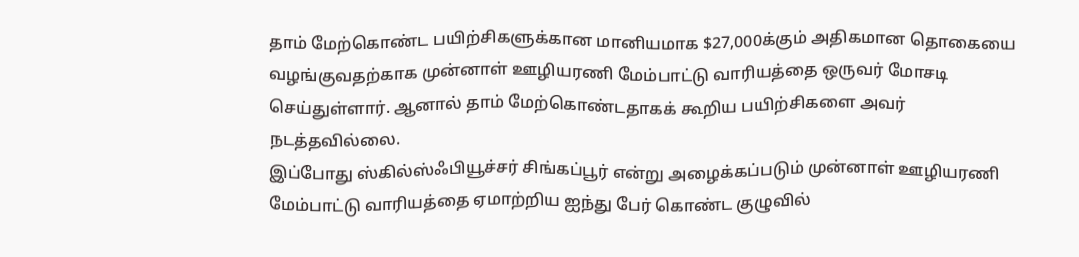தாம் மேற்கொண்ட பயிற்சிகளுக்கான மானியமாக $27,000க்கும் அதிகமான தொகையை வழங்குவதற்காக முன்னாள் ஊழியரணி மேம்பாட்டு வாரியத்தை ஒருவர் மோசடி செய்துள்ளார். ஆனால் தாம் மேற்கொண்டதாகக் கூறிய பயிற்சிகளை அவர் நடத்தவில்லை.
இப்போது ஸ்கில்ஸ்ஃபியூச்சர் சிங்கப்பூர் என்று அழைக்கப்படும் முன்னாள் ஊழியரணி மேம்பாட்டு வாரியத்தை ஏமாற்றிய ஐந்து பேர் கொண்ட குழுவில்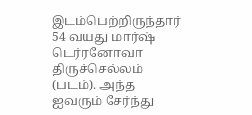இடம்பெற்றிருந்தார் 54 வயது மார்ஷ் டெர்ரனோவா திருச்செல்லம் (படம்). அந்த ஐவரும் சேர்ந்து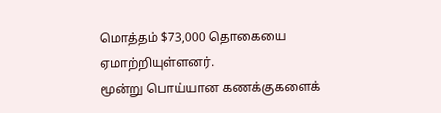மொத்தம் $73,000 தொகையை ஏமாற்றியுள்ளனர்.
மூன்று பொய்யான கணக்குகளைக்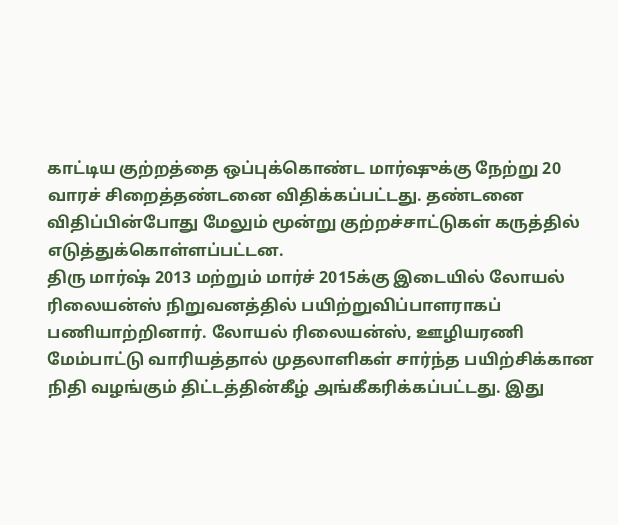காட்டிய குற்றத்தை ஒப்புக்கொண்ட மார்ஷுக்கு நேற்று 20 வாரச் சிறைத்தண்டனை விதிக்கப்பட்டது. தண்டனை விதிப்பின்போது மேலும் மூன்று குற்றச்சாட்டுகள் கருத்தில் எடுத்துக்கொள்ளப்பட்டன.
திரு மார்ஷ் 2013 மற்றும் மார்ச் 2015க்கு இடையில் லோயல் ரிலையன்ஸ் நிறுவனத்தில் பயிற்றுவிப்பாளராகப் பணியாற்றினார். லோயல் ரிலையன்ஸ், ஊழியரணி மேம்பாட்டு வாரியத்தால் முதலாளிகள் சார்ந்த பயிற்சிக்கான நிதி வழங்கும் திட்டத்தின்கீழ் அங்கீகரிக்கப்பட்டது. இது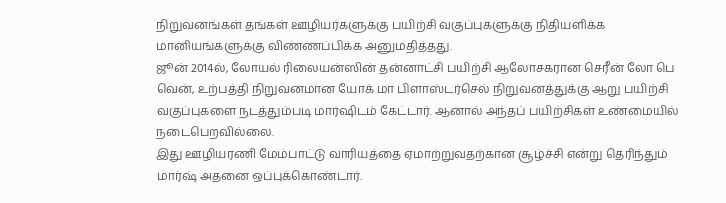நிறுவனங்கள் தங்கள் ஊழியர்களுக்கு பயிற்சி வகுப்புகளுக்கு நிதியளிக்க மானியங்களுக்கு விண்ணப்பிக்க அனுமதித்தது.
ஜூன் 2014ல், லோயல் ரிலையன்ஸின் தன்னாட்சி பயிற்சி ஆலோசகரான செரீன் லோ பெ வென், உற்பத்தி நிறுவனமான யோக் மா பிளாஸ்டர்செல் நிறுவனத்துக்கு ஆறு பயிற்சி வகுப்புகளை நடத்தும்படி மார்ஷிடம் கேட்டார். ஆனால் அந்தப் பயிற்சிகள் உண்மையில் நடைபெறவில்லை.
இது ஊழியரணி மேம்பாட்டு வாரியத்தை ஏமாற்றுவதற்கான சூழ்ச்சி என்று தெரிந்தும் மார்ஷ் அதனை ஒப்புக்கொண்டார்.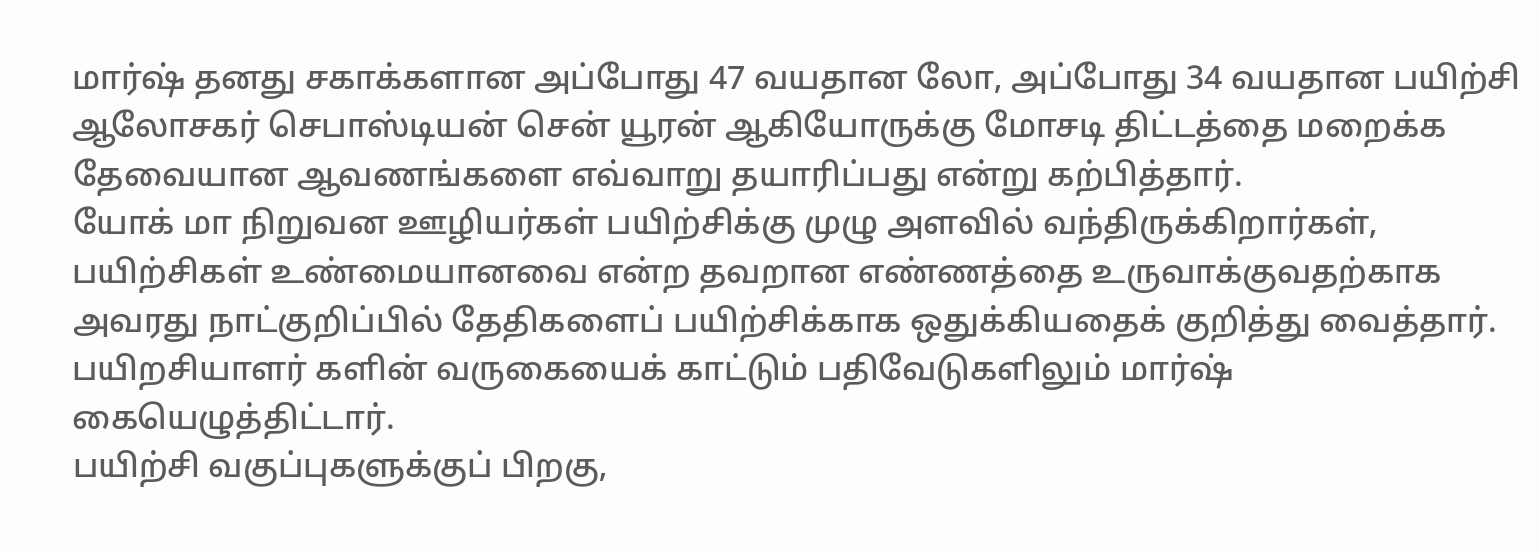மார்ஷ் தனது சகாக்களான அப்போது 47 வயதான லோ, அப்போது 34 வயதான பயிற்சி ஆலோசகர் செபாஸ்டியன் சென் யூரன் ஆகியோருக்கு மோசடி திட்டத்தை மறைக்க தேவையான ஆவணங்களை எவ்வாறு தயாரிப்பது என்று கற்பித்தார்.
யோக் மா நிறுவன ஊழியர்கள் பயிற்சிக்கு முழு அளவில் வந்திருக்கிறார்கள், பயிற்சிகள் உண்மையானவை என்ற தவறான எண்ணத்தை உருவாக்குவதற்காக அவரது நாட்குறிப்பில் தேதிகளைப் பயிற்சிக்காக ஒதுக்கியதைக் குறித்து வைத்தார். பயிறசியாளர் களின் வருகையைக் காட்டும் பதிவேடுகளிலும் மார்ஷ் கையெழுத்திட்டார்.
பயிற்சி வகுப்புகளுக்குப் பிறகு,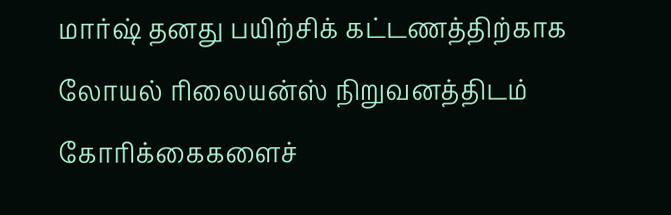மார்ஷ் தனது பயிற்சிக் கட்டணத்திற்காக லோயல் ரிலையன்ஸ் நிறுவனத்திடம் கோரிக்கைகளைச்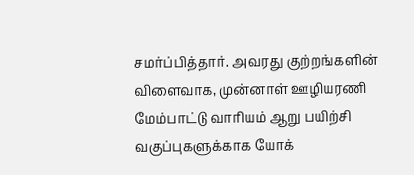சமர்ப்பித்தார். அவரது குற்றங்களின் விளைவாக, முன்னாள் ஊழியரணி மேம்பாட்டு வாரியம் ஆறு பயிற்சி வகுப்புகளுக்காக யோக்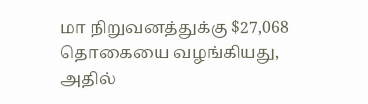மா நிறுவனத்துக்கு $27,068 தொகையை வழங்கியது, அதில்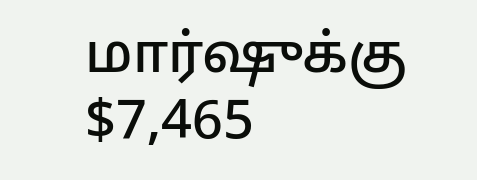மார்ஷுக்கு $7,465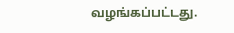வழங்கப்பட்டது.